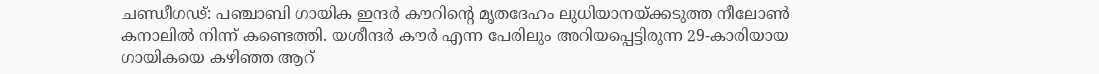ചണ്ഡീഗഢ്: പഞ്ചാബി ഗായിക ഇന്ദർ കൗറിന്റെ മൃതദേഹം ലുധിയാനയ്ക്കടുത്ത നീലോൺ കനാലിൽ നിന്ന് കണ്ടെത്തി. യശീന്ദർ കൗർ എന്ന പേരിലും അറിയപ്പെട്ടിരുന്ന 29-കാരിയായ ഗായികയെ കഴിഞ്ഞ ആറ്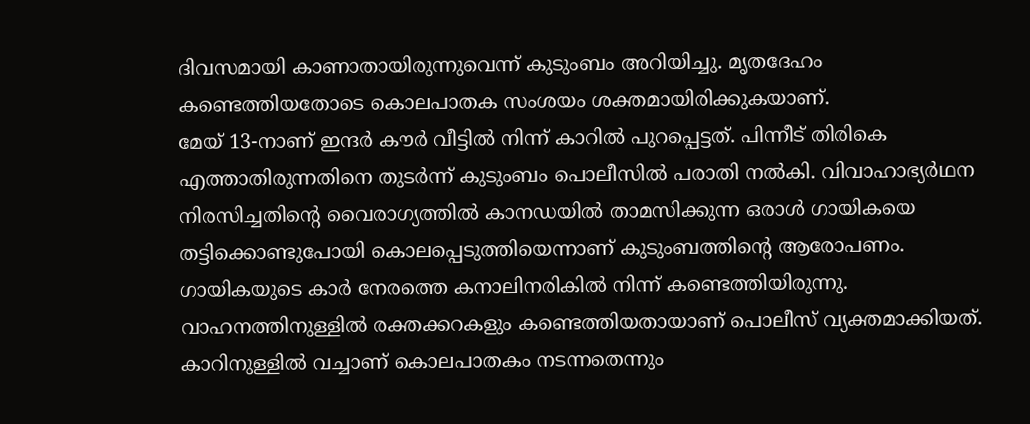ദിവസമായി കാണാതായിരുന്നുവെന്ന് കുടുംബം അറിയിച്ചു. മൃതദേഹം കണ്ടെത്തിയതോടെ കൊലപാതക സംശയം ശക്തമായിരിക്കുകയാണ്.
മേയ് 13-നാണ് ഇന്ദർ കൗർ വീട്ടിൽ നിന്ന് കാറിൽ പുറപ്പെട്ടത്. പിന്നീട് തിരികെ എത്താതിരുന്നതിനെ തുടർന്ന് കുടുംബം പൊലീസിൽ പരാതി നൽകി. വിവാഹാഭ്യർഥന നിരസിച്ചതിന്റെ വൈരാഗ്യത്തിൽ കാനഡയിൽ താമസിക്കുന്ന ഒരാൾ ഗായികയെ തട്ടിക്കൊണ്ടുപോയി കൊലപ്പെടുത്തിയെന്നാണ് കുടുംബത്തിന്റെ ആരോപണം. ഗായികയുടെ കാർ നേരത്തെ കനാലിനരികിൽ നിന്ന് കണ്ടെത്തിയിരുന്നു. വാഹനത്തിനുള്ളിൽ രക്തക്കറകളും കണ്ടെത്തിയതായാണ് പൊലീസ് വ്യക്തമാക്കിയത്.
കാറിനുള്ളിൽ വച്ചാണ് കൊലപാതകം നടന്നതെന്നും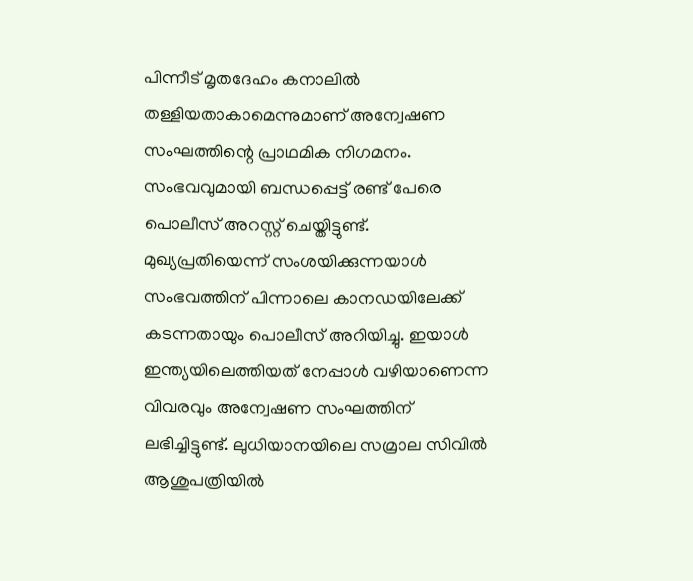പിന്നീട് മൃതദേഹം കനാലിൽ തള്ളിയതാകാമെന്നുമാണ് അന്വേഷണ സംഘത്തിന്റെ പ്രാഥമിക നിഗമനം. സംഭവവുമായി ബന്ധപ്പെട്ട് രണ്ട് പേരെ പൊലീസ് അറസ്റ്റ് ചെയ്തിട്ടുണ്ട്. മുഖ്യപ്രതിയെന്ന് സംശയിക്കുന്നയാൾ സംഭവത്തിന് പിന്നാലെ കാനഡയിലേക്ക് കടന്നതായും പൊലീസ് അറിയിച്ചു. ഇയാൾ ഇന്ത്യയിലെത്തിയത് നേപ്പാൾ വഴിയാണെന്ന വിവരവും അന്വേഷണ സംഘത്തിന് ലഭിച്ചിട്ടുണ്ട്. ലുധിയാനയിലെ സമ്രാല സിവിൽ ആശുപത്രിയിൽ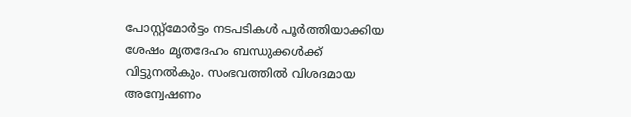പോസ്റ്റ്മോർട്ടം നടപടികൾ പൂർത്തിയാക്കിയ ശേഷം മൃതദേഹം ബന്ധുക്കൾക്ക് വിട്ടുനൽകും. സംഭവത്തിൽ വിശദമായ അന്വേഷണം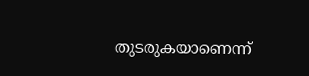തുടരുകയാണെന്ന്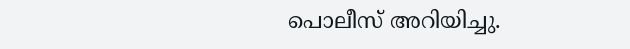പൊലീസ് അറിയിച്ചു.